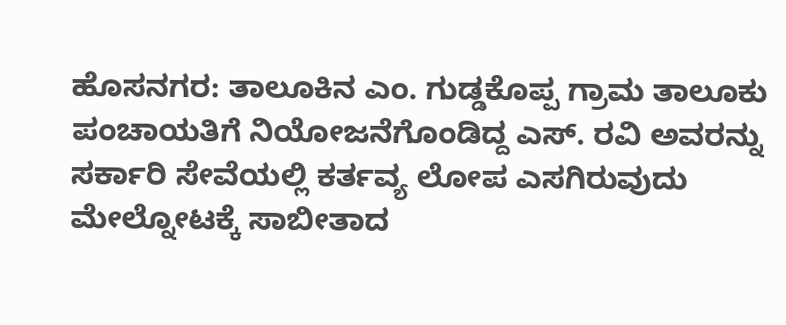ಹೊಸನಗರ: ತಾಲೂಕಿನ ಎಂ. ಗುಡ್ಡಕೊಪ್ಪ ಗ್ರಾಮ ತಾಲೂಕು ಪಂಚಾಯತಿಗೆ ನಿಯೋಜನೆಗೊಂಡಿದ್ದ ಎಸ್. ರವಿ ಅವರನ್ನು ಸರ್ಕಾರಿ ಸೇವೆಯಲ್ಲಿ ಕರ್ತವ್ಯ ಲೋಪ ಎಸಗಿರುವುದು ಮೇಲ್ನೋಟಕ್ಕೆ ಸಾಬೀತಾದ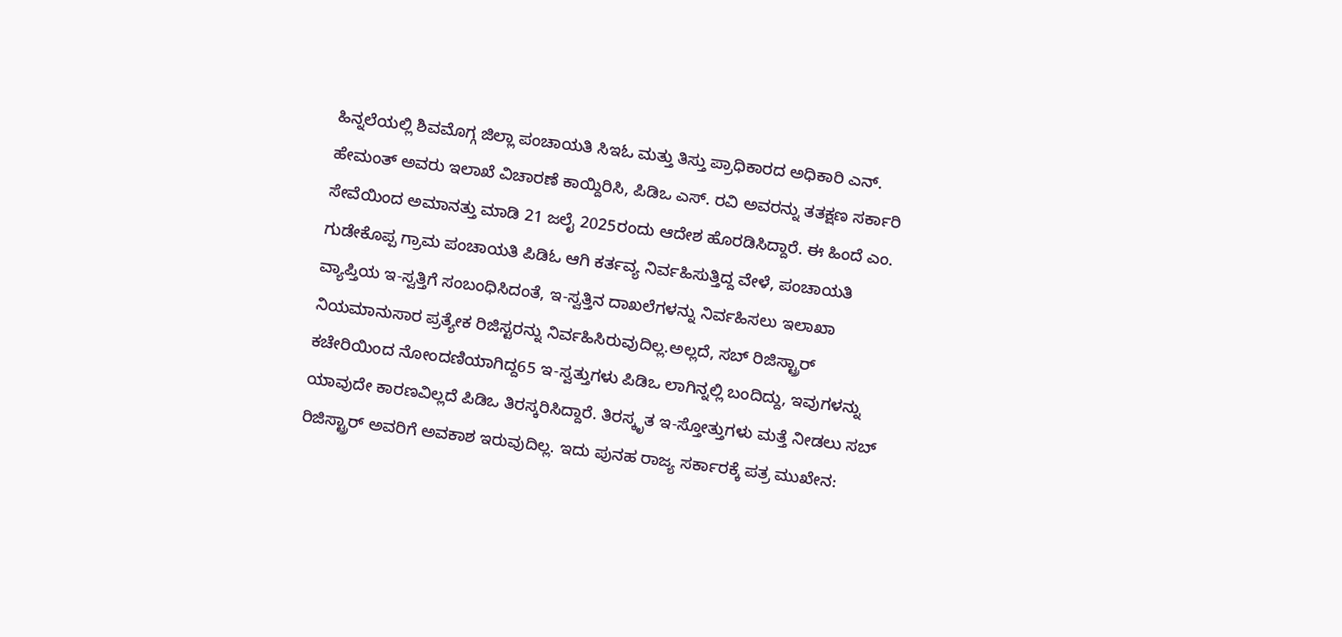ಹಿನ್ನಲೆಯಲ್ಲಿ ಶಿವಮೊಗ್ಗ ಜಿಲ್ಲಾ ಪಂಚಾಯತಿ ಸಿಇಓ ಮತ್ತು ತಿಸ್ತು ಪ್ರಾಧಿಕಾರದ ಅಧಿಕಾರಿ ಎನ್. ಹೇಮಂತ್ ಅವರು ಇಲಾಖೆ ವಿಚಾರಣೆ ಕಾಯ್ದಿರಿಸಿ, ಪಿಡಿಒ ಎಸ್. ರವಿ ಅವರನ್ನು ತತಕ್ಷಣ ಸರ್ಕಾರಿ ಸೇವೆಯಿಂದ ಅಮಾನತ್ತು ಮಾಡಿ 21 ಜಲೈ 2025ರಂದು ಆದೇಶ ಹೊರಡಿಸಿದ್ದಾರೆ. ಈ ಹಿಂದೆ ಎಂ. ಗುಡೇಕೊಪ್ಪ ಗ್ರಾಮ ಪಂಚಾಯತಿ ಪಿಡಿಓ ಆಗಿ ಕರ್ತವ್ಯ ನಿರ್ವಹಿಸುತ್ತಿದ್ದ ವೇಳೆ, ಪಂಚಾಯತಿ ವ್ಯಾಪ್ತಿಯ ಇ-ಸ್ವತ್ತಿಗೆ ಸಂಬಂಧಿಸಿದಂತೆ, ಇ-ಸ್ವತ್ತಿನ ದಾಖಲೆಗಳನ್ನು ನಿರ್ವಹಿಸಲು ಇಲಾಖಾ ನಿಯಮಾನುಸಾರ ಪ್ರತ್ಯೇಕ ರಿಜಿಸ್ಟರನ್ನು ನಿರ್ವಹಿಸಿರುವುದಿಲ್ಲ.ಅಲ್ಲದೆ, ಸಬ್ ರಿಜಿಸ್ಟ್ರಾರ್ ಕಚೇರಿಯಿಂದ ನೋಂದಣಿಯಾಗಿದ್ದ65 ಇ-ಸ್ವತ್ತುಗಳು ಪಿಡಿಒ ಲಾಗಿನ್ನಲ್ಲಿ ಬಂದಿದ್ದು, ಇವುಗಳನ್ನು ಯಾವುದೇ ಕಾರಣವಿಲ್ಲದೆ ಪಿಡಿಒ ತಿರಸ್ಕರಿಸಿದ್ದಾರೆ. ತಿರಸ್ಕೃತ ಇ-ಸ್ತೋತ್ತುಗಳು ಮತ್ತೆ ನೀಡಲು ಸಬ್ ರಿಜಿಸ್ಟ್ರಾರ್ ಅವರಿಗೆ ಅವಕಾಶ ಇರುವುದಿಲ್ಲ. ಇದು ಪುನಹ ರಾಜ್ಯ ಸರ್ಕಾರಕ್ಕೆ ಪತ್ರ ಮುಖೇನ: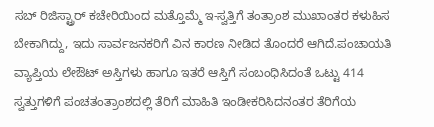ಸಬ್ ರಿಜಿಸ್ಟ್ರಾರ್ ಕಚೇರಿಯಿಂದ ಮತ್ತೊಮ್ಮೆ ಇ-ಸ್ವತ್ತಿಗೆ ತಂತ್ರಾಂಶ ಮುಖಾಂತರ ಕಳುಹಿಸ ಬೇಕಾಗಿದ್ದು, ಇದು ಸಾರ್ವಜನಕರಿಗೆ ವಿನ ಕಾರಣ ನೀಡಿದ ತೊಂದರೆ ಆಗಿದೆ.ಪಂಚಾಯತಿ ವ್ಯಾಪ್ತಿಯ ಲೇಔಟ್ ಅಸ್ತಿಗಳು ಹಾಗೂ ಇತರೆ ಆಸ್ತಿಗೆ ಸಂಬಂಧಿಸಿದಂತೆ ಒಟ್ಟು 414 ಸ್ವತ್ತುಗಳಿಗೆ ಪಂಚತಂತ್ರಾಂಶದಲ್ಲಿ ತೆರಿಗೆ ಮಾಹಿತಿ ಇಂಡೀಕರಿಸಿದನಂತರ ತೆರಿಗೆಯ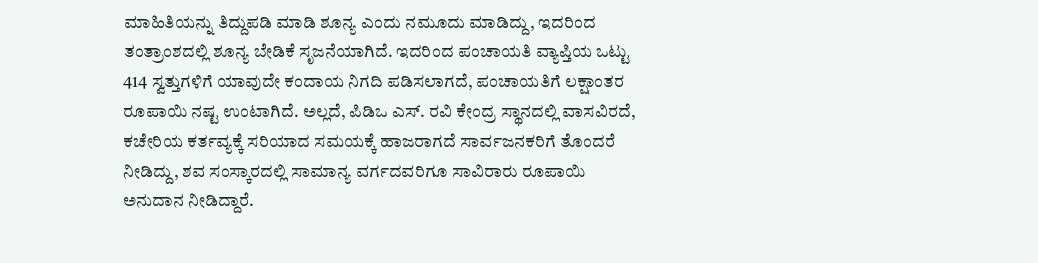ಮಾಹಿತಿಯನ್ನು ತಿದ್ದುಪಡಿ ಮಾಡಿ ಶೂನ್ಯ ಎಂದು ನಮೂದು ಮಾಡಿದ್ದು, ಇದರಿಂದ ತಂತ್ರಾಂಶದಲ್ಲಿ ಶೂನ್ಯ ಬೇಡಿಕೆ ಸೃಜನೆಯಾಗಿದೆ. ಇದರಿಂದ ಪಂಚಾಯತಿ ವ್ಯಾಪ್ತಿಯ ಒಟ್ಟು 414 ಸ್ವತ್ತುಗಳಿಗೆ ಯಾವುದೇ ಕಂದಾಯ ನಿಗದಿ ಪಡಿಸಲಾಗದೆ, ಪಂಚಾಯತಿಗೆ ಲಕ್ಷಾಂತರ ರೂಪಾಯಿ ನಷ್ಟ ಉಂಟಾಗಿದೆ. ಅಲ್ಲದೆ, ಪಿಡಿಒ ಎಸ್. ರವಿ ಕೇಂದ್ರ ಸ್ಥಾನದಲ್ಲಿ ವಾಸವಿರದೆ, ಕಚೇರಿಯ ಕರ್ತವ್ಯಕ್ಕೆ ಸರಿಯಾದ ಸಮಯಕ್ಕೆ ಹಾಜರಾಗದೆ ಸಾರ್ವಜನಕರಿಗೆ ತೊಂದರೆ ನೀಡಿದ್ದು, ಶವ ಸಂಸ್ಕಾರದಲ್ಲಿ ಸಾಮಾನ್ಯ ವರ್ಗದವರಿಗೂ ಸಾವಿರಾರು ರೂಪಾಯಿ ಅನುದಾನ ನೀಡಿದ್ದಾರೆ.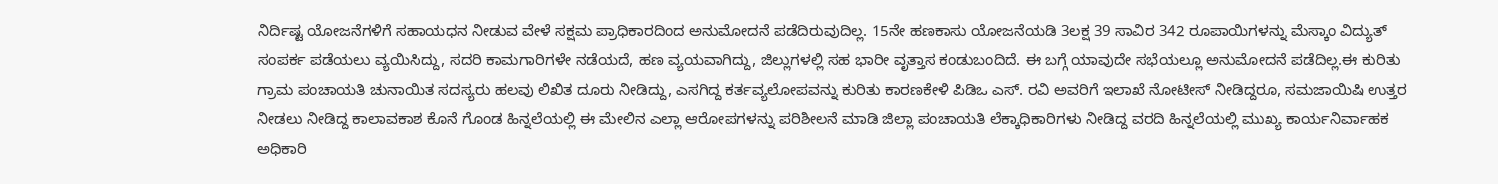ನಿರ್ದಿಷ್ಟ ಯೋಜನೆಗಳಿಗೆ ಸಹಾಯಧನ ನೀಡುವ ವೇಳೆ ಸಕ್ಷಮ ಪ್ರಾಧಿಕಾರದಿಂದ ಅನುಮೋದನೆ ಪಡೆದಿರುವುದಿಲ್ಲ. 15ನೇ ಹಣಕಾಸು ಯೋಜನೆಯಡಿ 3ಲಕ್ಷ 39 ಸಾವಿರ 342 ರೂಪಾಯಿಗಳನ್ನು ಮೆಸ್ಕಾಂ ವಿದ್ಯುತ್ ಸಂಪರ್ಕ ಪಡೆಯಲು ವ್ಯಯಿಸಿದ್ದು, ಸದರಿ ಕಾಮಗಾರಿಗಳೇ ನಡೆಯದೆ, ಹಣ ವ್ಯಯವಾಗಿದ್ದು, ಜಿಲ್ಲುಗಳಲ್ಲಿ ಸಹ ಭಾರೀ ವೃತ್ತಾಸ ಕಂಡುಬಂದಿದೆ. ಈ ಬಗ್ಗೆ ಯಾವುದೇ ಸಭೆಯಲ್ಲೂ ಅನುಮೋದನೆ ಪಡೆದಿಲ್ಲ.ಈ ಕುರಿತು ಗ್ರಾಮ ಪಂಚಾಯತಿ ಚುನಾಯಿತ ಸದಸ್ಯರು ಹಲವು ಲಿಖಿತ ದೂರು ನೀಡಿದ್ದು, ಎಸಗಿದ್ದ ಕರ್ತವ್ಯಲೋಪವನ್ನು ಕುರಿತು ಕಾರಣಕೇಳಿ ಪಿಡಿಒ ಎಸ್. ರವಿ ಅವರಿಗೆ ಇಲಾಖೆ ನೋಟೀಸ್ ನೀಡಿದ್ದರೂ, ಸಮಜಾಯಿಷಿ ಉತ್ತರ ನೀಡಲು ನೀಡಿದ್ದ ಕಾಲಾವಕಾಶ ಕೊನೆ ಗೊಂಡ ಹಿನ್ನಲೆಯಲ್ಲಿ ಈ ಮೇಲಿನ ಎಲ್ಲಾ ಆರೋಪಗಳನ್ನು ಪರಿಶೀಲನೆ ಮಾಡಿ ಜಿಲ್ಲಾ ಪಂಚಾಯತಿ ಲೆಕ್ಕಾಧಿಕಾರಿಗಳು ನೀಡಿದ್ದ ವರದಿ ಹಿನ್ನಲೆಯಲ್ಲಿ ಮುಖ್ಯ ಕಾರ್ಯನಿರ್ವಾಹಕ ಅಧಿಕಾರಿ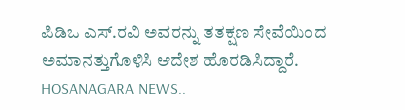ಪಿಡಿಒ ಎಸ್.ರವಿ ಅವರನ್ನು ತತಕ್ಷಣ ಸೇವೆಯಿಂದ ಅಮಾನತ್ತುಗೊಳಿಸಿ ಆದೇಶ ಹೊರಡಿಸಿದ್ದಾರೆ.
HOSANAGARA NEWS..